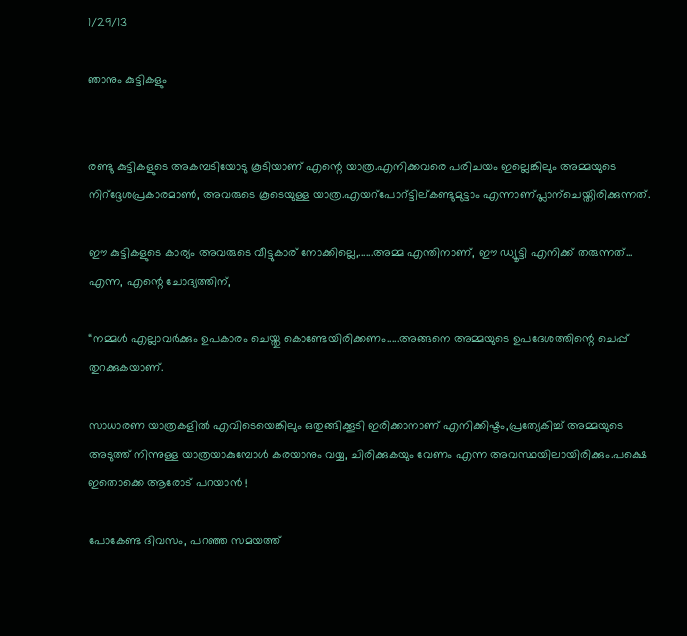1/29/13

ഞാനും കുട്ടികളും


രണ്ടു കുട്ടികളുടെ അകമ്പടിയോടു കൂടിയാണ് എന്റെ യാത്ര.എനിക്കവരെ പരിചയം ഇല്ലെങ്കിലും അമ്മയുടെ നിറ്ദ്ദേശപ്രകാരമാണ്‍, അവരുടെ കൂടെയുള്ള യാത്ര.എയറ്പോറ്ട്ടില്കണ്ടുമുട്ടാം എന്നാണ്പ്ലാന്ചെയ്തിരിക്കുന്നത്.

ഈ കുട്ടികളുടെ കാര്യം അവരുടെ വീട്ടുകാര് നോക്കില്ലെ,......അമ്മ എന്തിനാണ്, ഈ ഡ്യൂട്ടി എനിക്ക് തരുന്നത്... എന്ന, എന്റെ ചോദ്യത്തിന്,

“നമ്മള്‍ എല്ലാവര്‍ക്കും ഉപകാരം ചെയ്തു കൊണ്ടേയിരിക്കണം.....അങ്ങനെ അമ്മയുടെ ഉപദേശത്തിന്റെ ചെപ്പ് തുറക്കുകയാണ്.

സാധാരണ യാത്രകളില്‍ എവിടെയെങ്കിലും ഒതുങ്ങിക്കൂടി ഇരിക്കാനാണ് എനിക്കിഷ്ടം,പ്രത്യേകിച്ച് അമ്മയുടെ അടുത്ത്‌ നിന്നുള്ള യാത്രയാകുമ്പോള്‍ കരയാനും വയ്യ, ചിരിക്കുകയും വേണം എന്ന അവസ്ഥയിലായിരിക്കും.പക്ഷെ ഇതൊക്കെ ആരോട്‌ പറയാന്‍ !

പോകേണ്ട ദിവസം, പറഞ്ഞ സമയത്ത്‌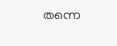തന്നെ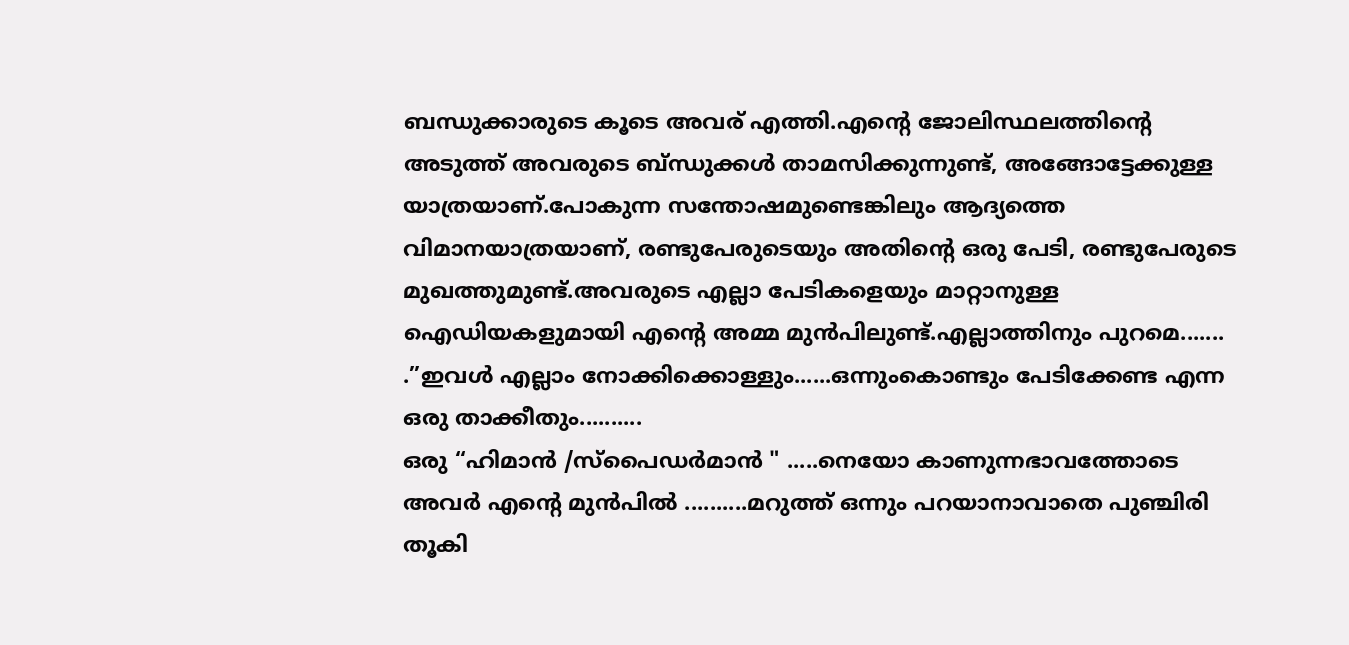ബന്ധുക്കാരുടെ കൂടെ അവര് എത്തി.എന്റെ ജോലിസ്ഥലത്തിന്റെ അടുത്ത് അവരുടെ ബ്ന്ധുക്കള്‍ താമസിക്കുന്നുണ്ട്, അങ്ങോട്ടേക്കുള്ള യാത്രയാണ്.പോകുന്ന സന്തോഷമുണ്ടെങ്കിലും ആദ്യത്തെ വിമാനയാത്രയാണ്, രണ്ടുപേരുടെയും അതിന്റെ ഒരു പേടി, രണ്ടുപേരുടെ മുഖത്തുമുണ്ട്.അവരുടെ എല്ലാ പേടികളെയും മാറ്റാനുള്ള ഐഡിയകളുമായി എന്റെ അമ്മ മുന്‍പിലുണ്ട്.എല്ലാത്തിനും പുറമെ.......
.”ഇവള്‍ എല്ലാം നോക്കിക്കൊള്ളും......ഒന്നുംകൊണ്ടും പേടിക്കേണ്ട എന്ന ഒരു താക്കീതും..........
ഒരു “ഹിമാന്‍ /സ്പൈഡര്‍മാന്‍ " .....നെയോ കാണുന്നഭാവത്തോടെ അവര്‍ എന്റെ മുന്‍പില്‍ ..........മറുത്ത്‌ ഒന്നും പറയാനാവാതെ പുഞ്ചിരി തൂകി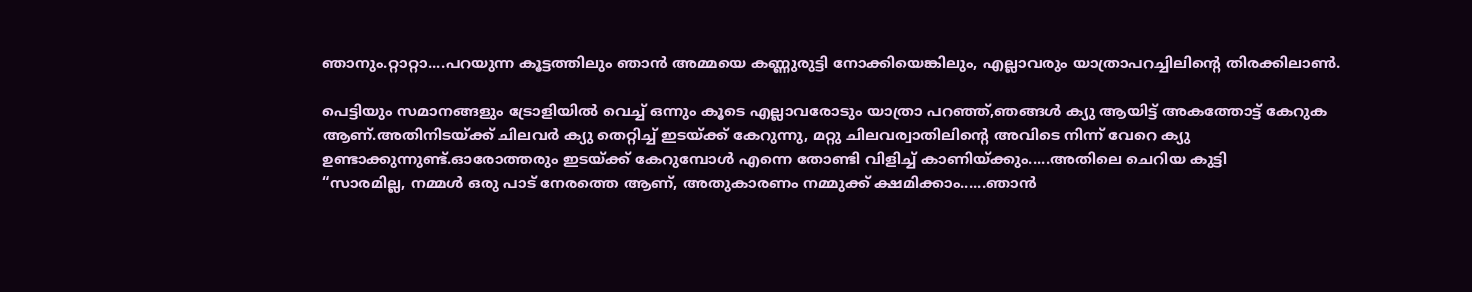ഞാനും.റ്റാറ്റാ....പറയുന്ന കൂട്ടത്തിലും ഞാന്‍ അമ്മയെ കണ്ണുരുട്ടി നോക്കിയെങ്കിലും, എല്ലാവരും യാത്രാപറച്ചിലിന്റെ തിരക്കിലാണ്‍.

പെട്ടിയും സമാനങ്ങളും ട്രോളിയില്‍ വെച്ച് ഒന്നും കൂടെ എല്ലാവരോടും യാത്രാ പറഞ്ഞ്,ഞങ്ങള്‍ ക്യു ആയിട്ട് അകത്തോട്ട് കേറുക ആണ്.അതിനിടയ്ക്ക് ചിലവര്‍ ക്യു തെറ്റിച്ച് ഇടയ്ക്ക് കേറുന്നു, മറ്റു ചിലവര്വാതിലിന്റെ അവിടെ നിന്ന് വേറെ ക്യു ഉണ്ടാക്കുന്നുണ്ട്.ഓരോത്തരും ഇടയ്ക്ക് കേറുമ്പോള്‍ എന്നെ തോണ്ടി വിളിച്ച് കാണിയ്ക്കും.....അതിലെ ചെറിയ കുട്ടി
“സാരമില്ല, നമ്മള്‍ ഒരു പാട് നേരത്തെ ആണ്‌, അതുകാരണം നമ്മുക്ക് ക്ഷമിക്കാം......ഞാന്‍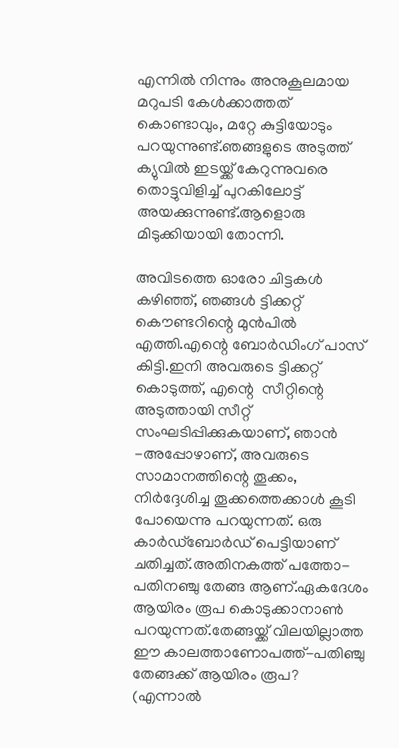എന്നില്‍ നിന്നും അനുകൂലമായ മറുപടി കേള്‍ക്കാത്തത്‌ കൊണ്ടാവും, മറ്റേ കുട്ടിയോടും പറയുന്നുണ്ട്.ഞങ്ങളുടെ അടുത്ത്‌ ക്യുവില്‍ ഇടയ്ക്ക് കേറുന്നുവരെ തൊട്ടുവിളിച്ച് പുറകിലോട്ട് അയക്കുന്നുണ്ട്.ആളൊരു മിടുക്കിയായി തോന്നി.

അവിടത്തെ ഓരോ ചിട്ടകള്‍ കഴിഞ്ഞ്, ഞങ്ങള്‍ ട്ടിക്കറ്റ്‌ കൌണ്ടറിന്റെ മുന്‍പില്‍ എത്തി.എന്റെ ബോര്‍ഡിംഗ് പാസ് കിട്ടി.ഇനി അവരുടെ ട്ടിക്കറ്റ്‌ കൊടുത്ത്‌, എന്റെ  സീറ്റിന്റെ അടുത്തായി സീറ്റ് സംഘടിപ്പിക്കുകയാണ്, ഞാന്‍ -അപ്പോഴാണ്, അവരുടെ സാമാനത്തിന്റെ തൂക്കം, നിര്‍ദ്ദേശിച്ച തൂക്കത്തെക്കാള്‍ കൂടി പോയെന്നു പറയുന്നത്. ഒരു കാര്‍ഡ്ബോര്‍ഡ് പെട്ടിയാണ് ചതിച്ചത്.അതിനകത്ത്‌ പത്തോ-പതിനഞ്ചു തേങ്ങ ആണ്.ഏകദേശം ആയിരം രൂപ കൊടുക്കാനാണ്‍ പറയുന്നത്.തേങ്ങയ്ക്ക് വിലയില്ലാത്ത  ഈ കാലത്താണോപത്ത്-പതിഞ്ചു തേങ്ങക്ക് ആയിരം രൂപ? (എന്നാല്‍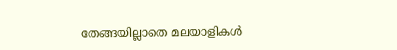തേങ്ങയില്ലാതെ മലയാളികള്‍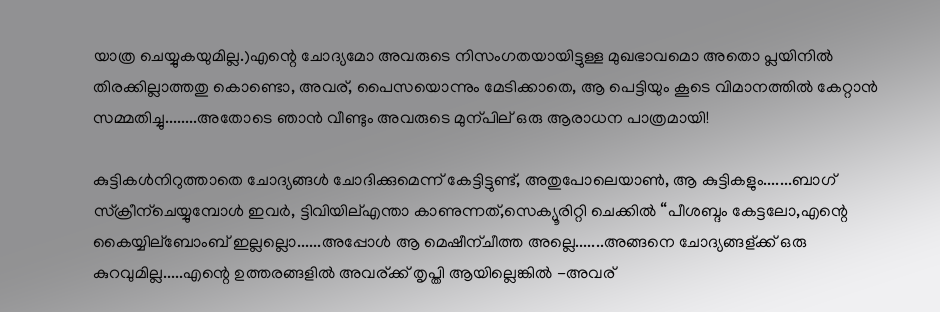യാത്ര ചെയ്യുകയുമില്ല.)എന്റെ ചോദ്യമോ അവരുടെ നിസംഗതയായിട്ടുള്ള മുഖഭാവമൊ അതൊ പ്ലയിനില്‍ തിരക്കില്ലാത്തതു കൊണ്ടൊ, അവര്, പൈസയൊന്നും മേടിക്കാതെ, ആ പെട്ടിയും കൂടെ വിമാനത്തില്‍ കേറ്റാന്‍ സമ്മതിച്ചു........അതോടെ ഞാന്‍ വീണ്ടും അവരുടെ മുന്പില് ഒരു ആരാധന പാത്രമായി!

കുട്ടികള്‍നിറുത്താതെ ചോദ്യങ്ങള്‍ ചോദിക്കുമെന്ന് കേട്ടിട്ടുണ്ട്, അതുപോലെയാണ്‍, ആ കുട്ടികളും.......ബാഗ് സ്ക്രീന്ചെയ്യുമ്പോള്‍ ഇവര്‍, ട്ടിവിയില്എന്താ കാണുന്നത്,സെക്യൂരിറ്റി ചെക്കില്‍ “പീശബ്ദം കേട്ടലോ,എന്റെ കൈയ്യില്ബോംബ് ഇല്ലല്ലൊ......അപ്പോള്‍ ആ മെഷീന്ചീത്ത അല്ലെ.......അങ്ങനെ ചോദ്യങ്ങള്ക്ക് ഒരു കുറവുമില്ല.....എന്റെ ഉത്തരങ്ങളില്‍ അവര്ക്ക് തൃപ്തി ആയില്ലെങ്കില്‍ -അവര്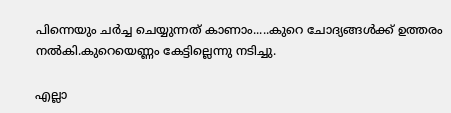പിന്നെയും ചര്‍ച്ച ചെയ്യുന്നത് കാണാം.....കുറെ ചോദ്യങ്ങള്‍ക്ക് ഉത്തരം നല്‍കി.കുറെയെണ്ണം കേട്ടില്ലെന്നു നടിച്ചു.

എല്ലാ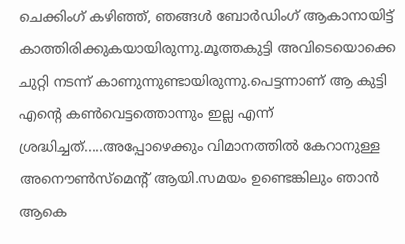ചെക്കിംഗ് കഴിഞ്ഞ്, ഞങ്ങള്‍ ബോര്‍ഡിംഗ്‌ ആകാനായിട്ട് കാത്തിരിക്കുകയായിരുന്നു.മൂത്തകുട്ടി അവിടെയൊക്കെ ചുറ്റി നടന്ന് കാണുന്നുണ്ടായിരുന്നു.പെട്ടന്നാണ് ആ കുട്ടി എന്റെ കണ്‍വെട്ടത്തൊന്നും ഇല്ല എന്ന് ശ്രദ്ധിച്ചത്.....അപ്പോഴെക്കും വിമാനത്തില്‍ കേറാനുള്ള അനൌണ്‍സ്മെന്റ് ആയി.സമയം ഉണ്ടെങ്കിലും ഞാന്‍ ആകെ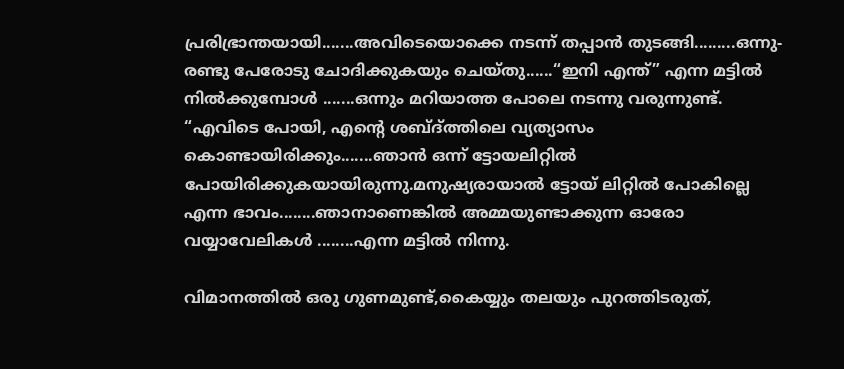പ്രരിഭ്രാന്തയായി.......അവിടെയൊക്കെ നടന്ന് തപ്പാന്‍ തുടങ്ങി.........ഒന്നു-രണ്ടു പേരോടു ചോദിക്കുകയും ചെയ്തു......“ഇനി എന്ത്” എന്ന മട്ടില്‍ നില്‍ക്കുമ്പോള്‍ .......ഒന്നും മറിയാത്ത പോലെ നടന്നു വരുന്നുണ്ട്.
“എവിടെ പോയി, എന്റെ ശബ്ദ്ത്തിലെ വ്യത്യാസം കൊണ്ടായിരിക്കും.......ഞാന്‍ ഒന്ന് ട്ടോയലിറ്റില്‍ പോയിരിക്കുകയായിരുന്നു.മനുഷ്യരായാല്‍ ട്ടോയ് ലിറ്റില്‍ പോകില്ലെ എന്ന ഭാവം........ഞാനാണെങ്കില്‍ അമ്മയുണ്ടാക്കുന്ന ഓരോ വയ്യാവേലികള്‍ ........എന്ന മട്ടില്‍ നിന്നു.

വിമാനത്തില്‍ ഒരു ഗുണമുണ്ട്,കൈയ്യും തലയും പുറത്തിടരുത്,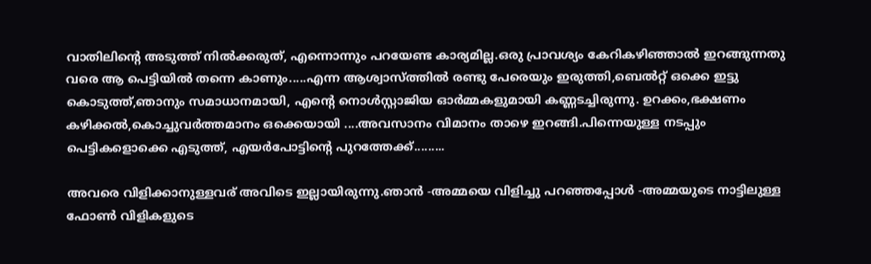വാതിലിന്റെ അടുത്ത് നില്‍ക്കരുത്, എന്നൊന്നും പറയേണ്ട കാര്യമില്ല.ഒരു പ്രാവശ്യം കേറികഴിഞ്ഞാല്‍ ഇറങ്ങുന്നതു വരെ ആ പെട്ടിയില്‍ തന്നെ കാണും.....എന്ന ആശ്വാസ്ത്തില്‍ രണ്ടു പേരെയും ഇരുത്തി,ബെല്‍റ്റ് ഒക്കെ ഇട്ടു കൊടുത്ത്,ഞാനും സമാധാനമായി, എന്റെ നൊള്‍സ്റ്റാജിയ ഓര്‍മ്മകളുമായി കണ്ണടച്ചിരുന്നു. ഉറക്കം,ഭക്ഷണം കഴിക്കല്‍,കൊച്ചുവര്‍ത്തമാനം ഒക്കെയായി ....അവസാനം വിമാനം താഴെ ഇറങ്ങി.പിന്നെയുള്ള നടപ്പും പെട്ടികളൊക്കെ എടുത്ത്, എയര്‍പോട്ടിന്റെ പുറത്തേക്ക്.........

അവരെ വിളിക്കാനുള്ളവര് അവിടെ ഇല്ലായിരുന്നു.ഞാന്‍ -അമ്മയെ വിളിച്ചു പറഞ്ഞപ്പോള്‍ -അമ്മയുടെ നാട്ടിലുള്ള ഫോണ്‍ വിളികളുടെ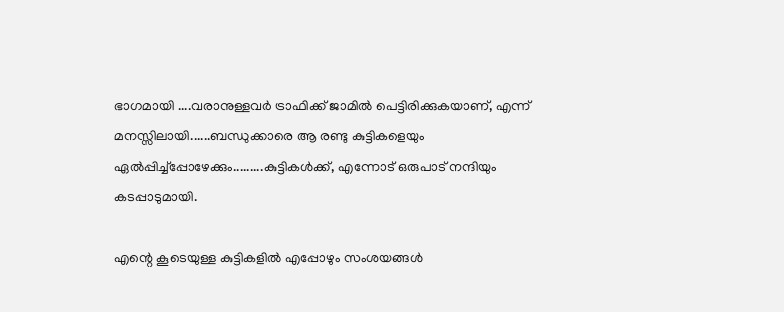ഭാഗമായി ....വരാനുള്ളവര്‍ ട്രാഫിക്ക് ജാമില്‍ പെട്ടിരിക്കുകയാണ്, എന്ന് മനസ്സിലായി......ബന്ധുക്കാരെ ആ രണ്ടു കുട്ടികളെയും ഏല്‍പ്പിച്ച്പ്പോഴേക്കും.........കുട്ടികള്‍ക്ക്, എന്നോട് ഒരുപാട് നന്ദിയും കടപ്പാടുമായി.

എന്റെ കൂടെയുള്ള കുട്ടികളില്‍ എപ്പോഴും സംശയങ്ങള്‍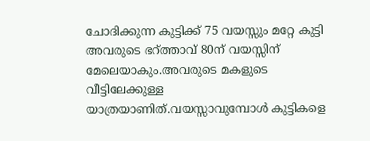ചോദിക്കുന്ന കുട്ടിക്ക് 75 വയസ്സും മറ്റേ കുട്ടി അവരുടെ ഭറ്ത്താവ് 80ന് വയസ്സിന് മേലെയാകും.അവരുടെ മകളുടെ വീട്ടിലേക്കുള്ള യാത്രയാണിത്.വയസ്സാവുമ്പോള്‍ കുട്ടികളെ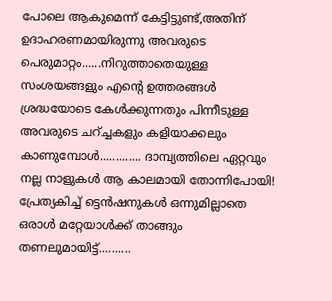പോലെ ആകുമെന്ന് കേട്ടിട്ടുണ്ട്,അതിന് ഉദാഹരണമായിരുന്നു അവരുടെ പെരുമാറ്റം......നിറുത്താതെയുള്ള സംശയങ്ങളും എന്റെ ഉത്തരങ്ങള്‍ ശ്രദ്ധയോടെ കേള്‍ക്കുന്നതും പിന്നീടുള്ള അവരുടെ ചറ്ച്ചകളും കളിയാക്കലും കാണുമ്പോള്‍............. ദാമ്പ്യത്തിലെ ഏറ്റവും നല്ല നാളുകള്‍ ആ കാലമായി തോന്നിപോയി! പ്രേത്യകിച്ച് ട്ടെന്‍ഷനുകള്‍ ഒന്നുമില്ലാതെ ഒരാള്‍ മറ്റേയാള്‍ക്ക് താങ്ങും തണലുമായിട്ട്..........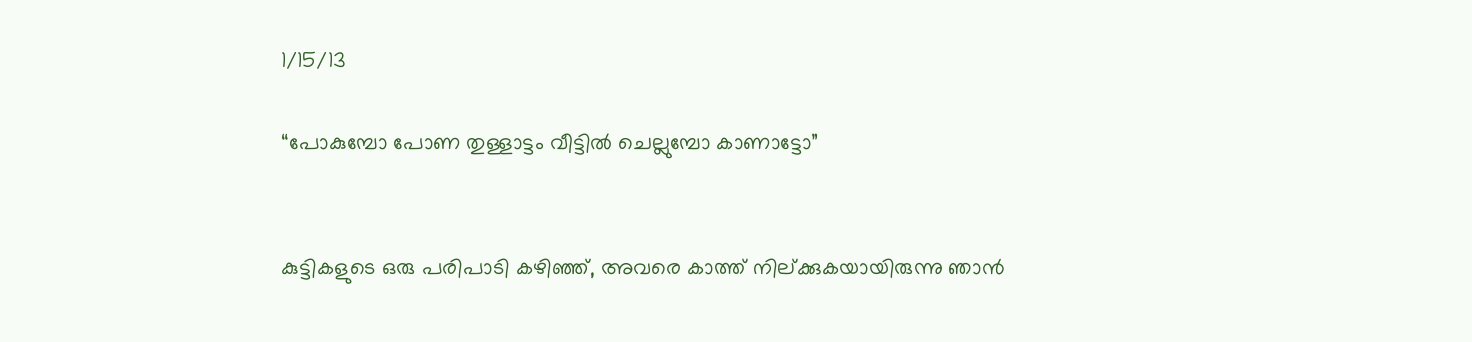1/15/13

“പോകുമ്പോ പോണ തുള്ളാട്ടം വീട്ടില്‍ ചെല്ലുമ്പോ കാണാട്ടോ”


കുട്ടികളുടെ ഒരു പരിപാടി കഴിഞ്ഞ്, അവരെ കാത്ത് നില്ക്കുകയായിരുന്നു ഞാന്‍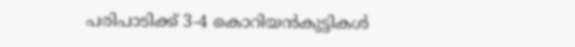പരിപാടിക്ക് 3-4 കൊറിയന്‍കുട്ടികള്‍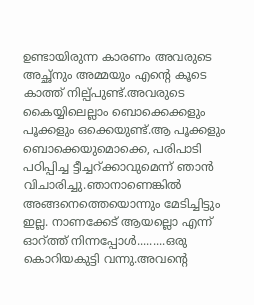ഉണ്ടായിരുന്ന കാരണം അവരുടെ അച്ഛ്നും അമ്മയും എന്റെ കൂടെ കാത്ത് നില്പ്പുണ്ട്.അവരുടെ കൈയ്യിലെല്ലാം ബൊക്കെക്കളും പൂക്കളും ഒക്കെയുണ്ട്.ആ പൂക്കളും ബൊക്കെയുമൊക്കെ, പരിപാടി പഠിപ്പിച്ച ട്ടീച്ചറ്ക്കാവുമെന്ന് ഞാന്‍ വിചാരിച്ചു.ഞാനാണെങ്കില്‍ അങ്ങനെത്തെയൊന്നും മേടിച്ചിട്ടും ഇല്ല. നാണക്കേട് ആയല്ലൊ എന്ന് ഓറ്ത്ത് നിന്നപ്പോള്‍.........ഒരു കൊറിയകുട്ടി വന്നു.അവന്റെ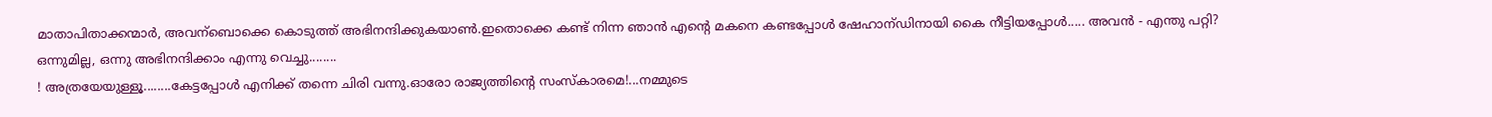മാതാപിതാക്കന്മാര്‍, അവന്ബൊക്കെ കൊടുത്ത് അഭിനന്ദിക്കുകയാണ്‍.ഇതൊക്കെ കണ്ട് നിന്ന ഞാന്‍ എന്റെ മകനെ കണ്ടപ്പോള്‍ ഷേഹാന്ഡിനായി കൈ നീട്ടിയപ്പോള്‍..... അവന്‍ - എന്തു പറ്റി?
ഒന്നുമില്ല, ഒന്നു അഭിനന്ദിക്കാം എന്നു വെച്ചു........
! അത്രയേയുള്ളൂ........കേട്ടപ്പോള്‍ എനിക്ക് തന്നെ ചിരി വന്നു.ഓരോ രാജ്യത്തിന്റെ സംസ്കാരമെ!...നമ്മുടെ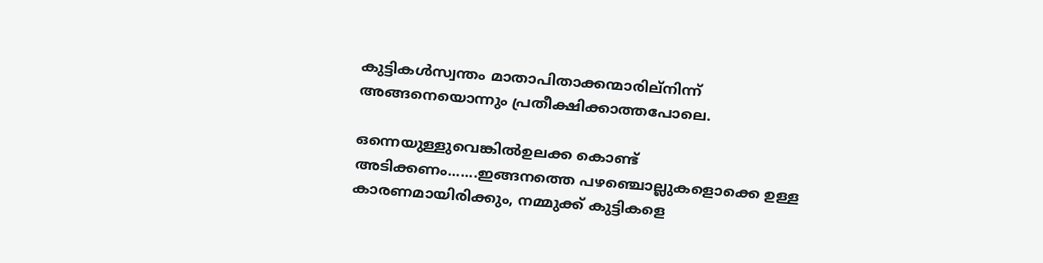കുട്ടികള്‍സ്വന്തം മാതാപിതാക്കന്മാരില്നിന്ന് അങ്ങനെയൊന്നും പ്രതീക്ഷിക്കാത്തപോലെ.

ഒന്നെയുള്ളുവെങ്കില്‍ഉലക്ക കൊണ്ട് അടിക്കണം.......ഇങ്ങനത്തെ പഴഞ്ചൊല്ലുകളൊക്കെ ഉള്ള കാരണമായിരിക്കും, നമ്മുക്ക് കുട്ടികളെ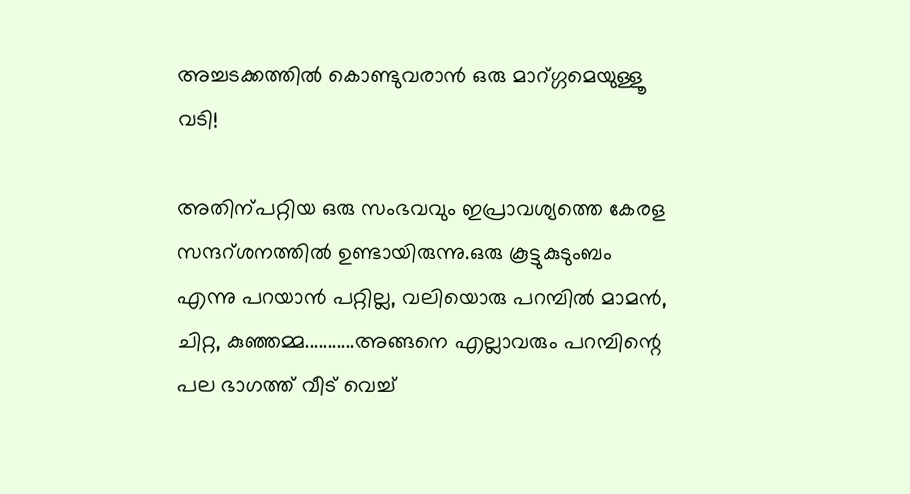അച്ചടക്കത്തില്‍ കൊണ്ടുവരാന്‍ ഒരു മാറ്ഗ്ഗമെയുള്ളൂ വടി!

അതിന്പറ്റിയ ഒരു സംഭവവും ഇപ്രാവശ്യത്തെ കേരള സന്ദറ്ശനത്തില്‍ ഉണ്ടായിരുന്നു.ഒരു കൂട്ടുകുടുംബം എന്നു പറയാന്‍ പറ്റില്ല, വലിയൊരു പറമ്പില്‍ മാമന്‍, ചിറ്റ, കുഞ്ഞമ്മ...........അങ്ങനെ എല്ലാവരും പറമ്പിന്റെ പല ഭാഗത്ത് വീട് വെച്ച്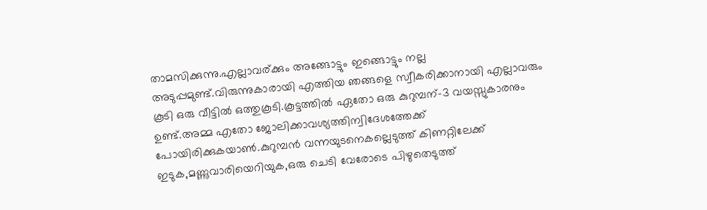താമസിക്കുന്നു.എല്ലാവര്ക്കും അങ്ങോട്ടും ഇങ്ങൊട്ടും നല്ല അടുപ്പമുണ്ട്.വിരുന്നുകാരായി എത്തിയ ഞങ്ങളെ സ്വീകരിക്കാനായി എല്ലാവരും കൂടി ഒരു വീട്ടില്‍ ഒത്തുകൂടി.കൂട്ടത്തില്‍ ഏതോ ഒരു കുറുമ്പന്-3 വയസ്സുകാരനും ഉണ്ട്.അമ്മ എതോ ജോലിക്കാവശ്യത്തിന്വിദേശത്തേക്ക് പോയിരിക്കുകയാണ്‍.കുറുമ്പന്‍ വന്നയുടനെകല്ലെടുത്ത് കിണറ്റിലേക്ക് ഇടുക,മണ്ണുവാരിയെറിയുക,ഒരു ചെടി വേരോടെ പിഴുതെടുത്ത്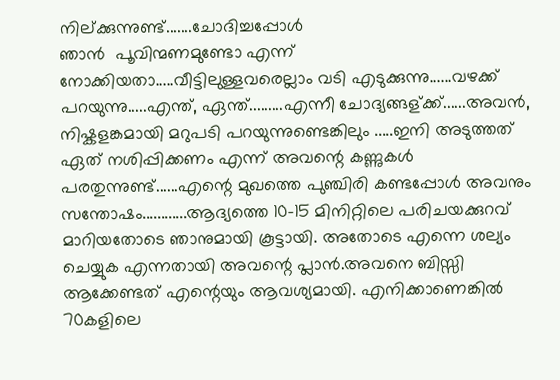നില്ക്കുന്നുണ്ട്.......ചോദിച്ചപ്പോള്‍
ഞാന്‍  പൂവിന്മണമുണ്ടോ എന്ന് നോക്കിയതാ.....വീട്ടിലുള്ളവരെല്ലാം വടി എടുക്കുന്നു......വഴക്ക് പറയുന്നു.....എന്ത്, ഏന്ത്.........എന്നീ ചോദ്യങ്ങള്ക്ക്......അവന്‍, നിഷ്കളങ്കമായി മറുപടി പറയുന്നുണ്ടെങ്കിലും .....ഇനി അടുത്തത് ഏത് നശിപ്പിക്കണം എന്ന് അവന്റെ കണ്ണുകള്‍ പരതുന്നുണ്ട്......എന്റെ മുഖത്തെ പുഞ്ചിരി കണ്ടപ്പോള്‍ അവനും സന്തോഷം............ആദ്യത്തെ 10-15 മിനിറ്റിലെ പരിചയക്കുറവ് മാറിയതോടെ ഞാനുമായി കൂട്ടായി. അതോടെ എന്നെ ശല്യം ചെയ്യുക എന്നതായി അവന്റെ പ്ലാന്‍.അവനെ ബിസ്സി ആക്കേണ്ടത് എന്റെയും ആവശ്യമായി. എനിക്കാണെങ്കില്‍ 70കളിലെ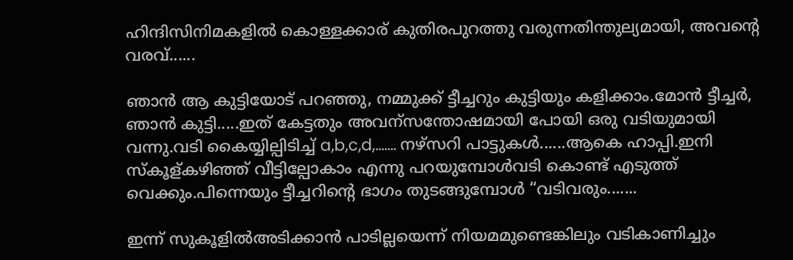ഹിന്ദിസിനിമകളില്‍ കൊള്ളക്കാര് കുതിരപുറത്തു വരുന്നതിന്തുല്യമായി, അവന്റെ വരവ്......

ഞാന്‍ ആ കുട്ടിയോട് പറഞ്ഞു, നമ്മുക്ക് ട്ടീച്ചറും കുട്ടിയും കളിക്കാം.മോന്‍ ട്ടീച്ചര്‍, ഞാന്‍ കുട്ടി.....ഇത് കേട്ടതും അവന്സന്തോഷമായി പോയി ഒരു വടിയുമായി വന്നു.വടി കൈയ്യില്പിടിച്ച് a,b,c,d,....... നഴ്സറി പാട്ടുകള്‍......ആകെ ഹാപ്പി.ഇനി സ്കൂള്കഴിഞ്ഞ് വീട്ടില്പോകാം എന്നു പറയുമ്പോള്‍വടി കൊണ്ട് എടുത്ത് വെക്കും.പിന്നെയും ട്ടീച്ചറിന്റെ ഭാഗം തുടങ്ങുമ്പോള്‍ “വടിവരും.......

ഇന്ന് സുകൂളില്‍അടിക്കാന്‍ പാടില്ലയെന്ന് നിയമമുണ്ടെങ്കിലും വടികാണിച്ചും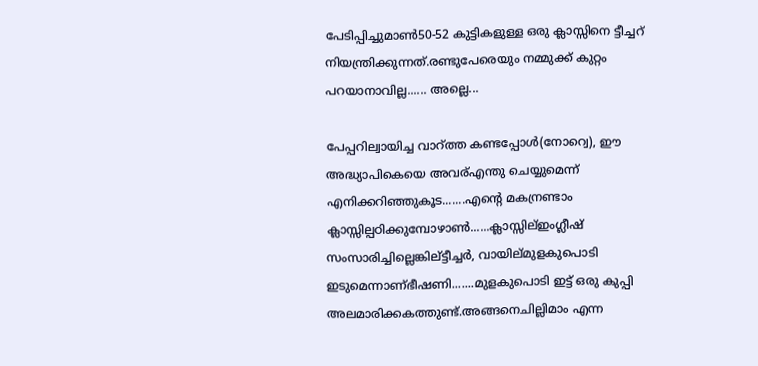പേടിപ്പിച്ചുമാണ്‍50-52 കുട്ടികളുള്ള ഒരു ക്ലാസ്സിനെ ട്ടീച്ചറ് നിയന്ത്രിക്കുന്നത്.രണ്ടുപേരെയും നമ്മുക്ക് കുറ്റം പറയാനാവില്ല...... അല്ലെ...

പേപ്പറില്വായിച്ച വാറ്ത്ത കണ്ടപ്പോള്‍‍(നോറ്വെ), ഈ അദ്ധ്യാപികെയെ അവര്എന്തു ചെയ്യുമെന്ന് എനിക്കറിഞ്ഞുകൂട.......എന്റെ മകന്രണ്ടാം ക്ലാസ്സില്പഠിക്കുമ്പോഴാണ്‍......ക്ലാസ്സില്ഇംഗ്ലീഷ് സംസാരിച്ചില്ലെങ്കില്ട്ടീച്ചര്‍, വായില്മുളകുപൊടി ഇടുമെന്നാണ്ഭീഷണി.......മുളകുപൊടി ഇട്ട് ഒരു കുപ്പി അലമാരിക്കകത്തുണ്ട്.അങ്ങനെചില്ലിമാം എന്ന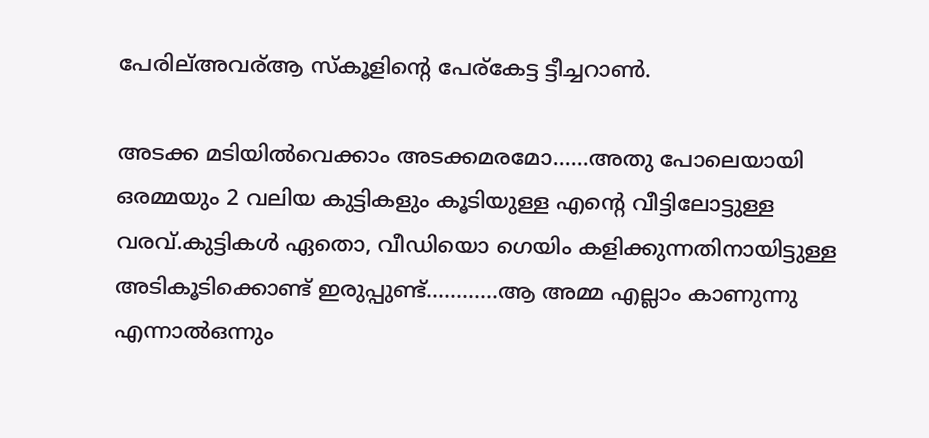പേരില്അവര്ആ സ്കൂളിന്റെ പേര്കേട്ട ട്ടീച്ചറാണ്‍.

അടക്ക മടിയില്‍വെക്കാം അടക്കമരമോ......അതു പോലെയായി ഒരമ്മയും 2 വലിയ കുട്ടികളും കൂടിയുള്ള എന്റെ വീട്ടിലോട്ടുള്ള വരവ്.കുട്ടികള്‍ ഏതൊ, വീഡിയൊ ഗെയിം കളിക്കുന്നതിനായിട്ടുള്ള അടികൂടിക്കൊണ്ട് ഇരുപ്പുണ്ട്............ആ അമ്മ എല്ലാം കാണുന്നു എന്നാല്‍ഒന്നും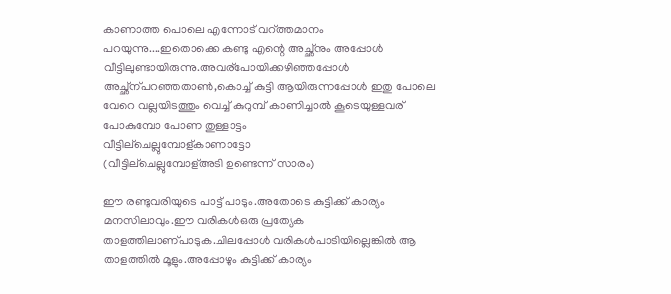കാണാത്ത പൊലെ എന്നോട് വറ്ത്തമാനം പറയുന്നു....ഇതൊക്കെ കണ്ടു എന്റെ അച്ഛ്നും അപ്പോള്‍ വീട്ടിലുണ്ടായിരുന്നു.അവര്പോയിക്കഴിഞ്ഞപ്പോള്‍ അച്ഛ്ന്പറഞ്ഞതാണ്‍,കൊച്ച് കുട്ടി ആയിരുന്നപ്പോള്‍ ഇതു പോലെ വേറെ വല്ലയിടത്തും വെച്ച് കുറുമ്പ് കാണിച്ചാല്‍ കൂടെയുള്ളവര്
പോകുമ്പോ പോണ തുള്ളാട്ടം
വീട്ടില്ചെല്ലുമ്പോള്കാണാട്ടോ
(വീട്ടില്ചെല്ലുമ്പോള്അടി ഉണ്ടെന്ന് സാരം)

ഈ രണ്ടുവരിയുടെ പാട്ട് പാടും.അതോടെ കുട്ടിക്ക് കാര്യം മനസിലാവും.ഈ വരികള്‍ഒരു പ്രത്യേക താളത്തിലാണ്പാടുക.ചിലപ്പോള്‍ വരികള്‍പാടിയില്ലെങ്കില്‍ ആ താളത്തില്‍ മൂളും.അപ്പോഴും കുട്ടിക്ക് കാര്യം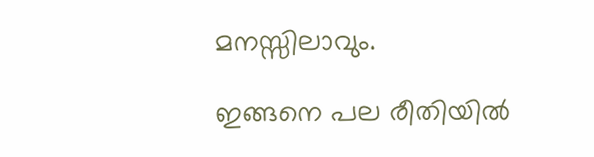മനസ്സിലാവും.

ഇങ്ങനെ പല രീതിയില്‍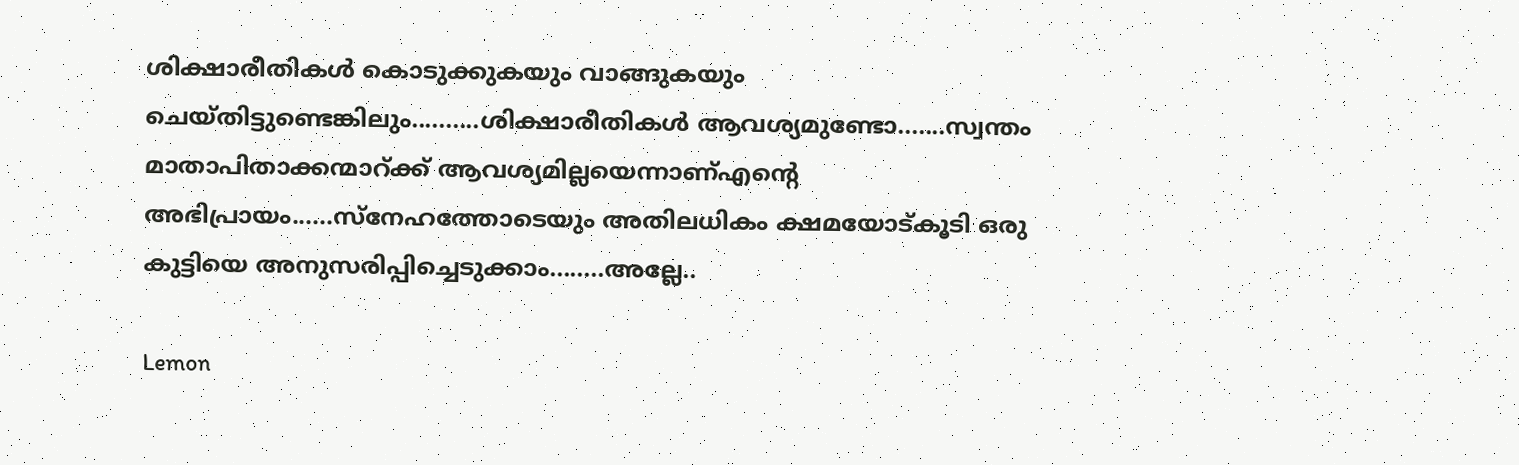ശിക്ഷാരീതികള്‍ കൊടുക്കുകയും വാങ്ങുകയും ചെയ്തിട്ടുണ്ടെങ്കിലും..........ശിക്ഷാരീതികള്‍ ആവശ്യമുണ്ടോ.......സ്വന്തം മാതാപിതാക്കന്മാറ്ക്ക് ആവശ്യമില്ലയെന്നാണ്എന്റെ അഭിപ്രായം......സ്നേഹത്തോടെയും അതിലധികം ക്ഷമയോട്കൂടി ഒരു കുട്ടിയെ അനുസരിപ്പിച്ചെടുക്കാം........അല്ലേ..

Lemon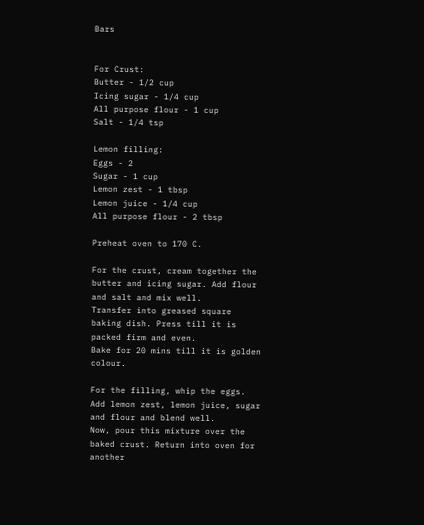Bars


For Crust:
Butter - 1/2 cup
Icing sugar - 1/4 cup
All purpose flour - 1 cup
Salt - 1/4 tsp

Lemon filling:
Eggs - 2
Sugar - 1 cup
Lemon zest - 1 tbsp
Lemon juice - 1/4 cup
All purpose flour - 2 tbsp

Preheat oven to 170 C.

For the crust, cream together the butter and icing sugar. Add flour and salt and mix well.
Transfer into greased square baking dish. Press till it is packed firm and even.
Bake for 20 mins till it is golden colour.

For the filling, whip the eggs. Add lemon zest, lemon juice, sugar and flour and blend well.
Now, pour this mixture over the baked crust. Return into oven for another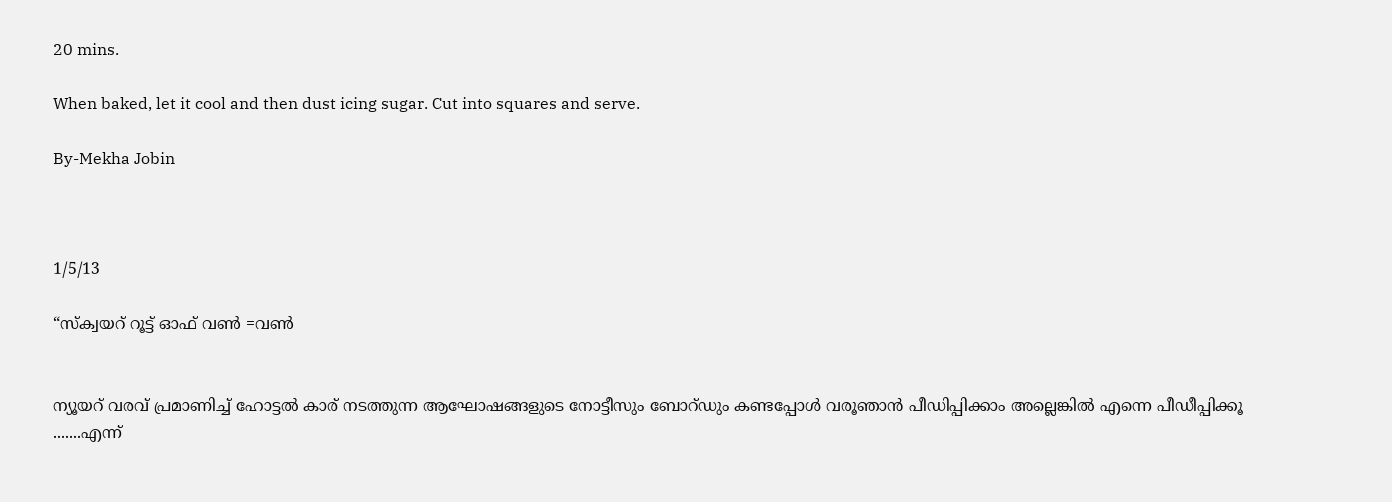20 mins.

When baked, let it cool and then dust icing sugar. Cut into squares and serve.

By-Mekha Jobin



1/5/13

“സ്ക്വയറ് റൂട്ട് ഓഫ് വണ്‍ =വണ്‍


ന്യൂയറ് വരവ് പ്രമാണിച്ച് ഹോട്ടല്‍ കാര് നടത്തുന്ന ആഘോഷങ്ങളുടെ നോട്ടീസും ബോറ്ഡും കണ്ടപ്പോള്‍ വരൂഞാന്‍ പീഡിപ്പിക്കാം അല്ലെങ്കില്‍ എന്നെ പീഡീപ്പിക്കൂ .......എന്ന്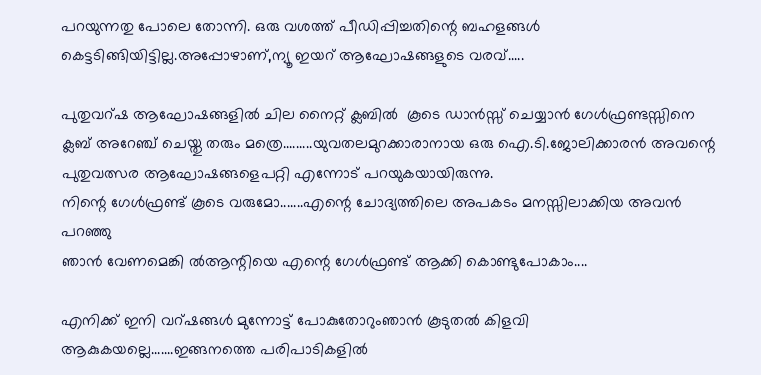പറയുന്നതു പോലെ തോന്നി. ഒരു വശത്ത് പീഡിപ്പിച്ചതിന്റെ ബഹളങ്ങള്‍ കെട്ടടിങ്ങിയിട്ടില്ല.അപ്പോഴാണ്,ന്യൂ ഇയറ് ആഘോഷങ്ങളുടെ വരവ്.....

പുതുവറ്ഷ ആഘോഷങ്ങളില്‍ ചില നൈറ്റ് ക്ലബില്‍  കൂടെ ഡാന്‍സ്സ് ചെയ്യാന്‍ ഗേള്‍ഫ്രണ്ടസ്സിനെ ക്ലബ് അറേഞ്ച് ചെയ്തു തരും മത്രെ.........യുവതലമുറക്കാരാനായ ഒരു ഐ.ടി.ജോലിക്കാരന്‍ അവന്റെ പുതുവത്സര ആഘോഷങ്ങളെപറ്റി എന്നോട് പറയുകയായിരുന്നു.
നിന്റെ ഗേള്‍ഫ്രണ്ട് കൂടെ വരുമോ.......എന്റെ ചോദ്യത്തിലെ അപകടം മനസ്സിലാക്കിയ അവന്‍ പറഞ്ഞു
ഞാന്‍ വേണമെങ്കി ല്‍ആന്റിയെ എന്റെ ഗേള്‍ഫ്രണ്ട് ആക്കി കൊണ്ടുപോകാം....

എനിക്ക് ഇനി വറ്ഷങ്ങള്‍ മുന്നോട്ട് പോകുതോറുംഞാന്‍ കൂടുതല്‍ കിളവി ആകുകയല്ലെ.......ഇങ്ങനത്തെ പരിപാടികളില്‍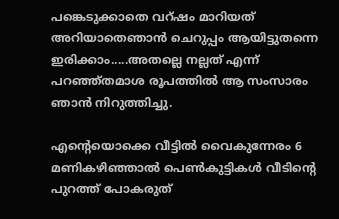പങ്കെടുക്കാതെ വറ്ഷം മാറിയത് അറിയാതെഞാന്‍ ചെറുപ്പം ആയിട്ടുതന്നെ ഇരിക്കാം.....അതല്ലെ നല്ലത് എന്ന് പറഞ്ഞ്തമാശ രൂപത്തില്‍ ആ സംസാരം ഞാന്‍ നിറുത്തിച്ചു.

എന്റെയൊക്കെ വീട്ടില്‍ വൈകുന്നേരം 6 മണികഴിഞ്ഞാല്‍ പെണ്‍കുട്ടികള്‍ വീടിന്റെ പുറത്ത് പോകരുത്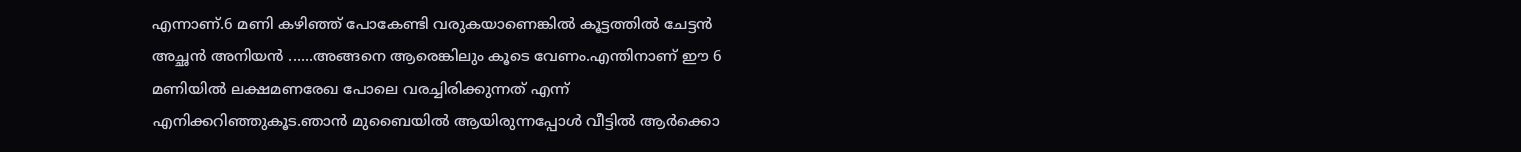എന്നാണ്.6 മണി കഴിഞ്ഞ് പോകേണ്ടി വരുകയാണെങ്കില്‍ കൂട്ടത്തില്‍ ചേട്ടന്‍  അച്ഛന്‍ അനിയന്‍ ......അങ്ങനെ ആരെങ്കിലും കൂടെ വേണം.എന്തിനാണ് ഈ 6 മണിയില്‍ ലക്ഷമണരേഖ പോലെ വരച്ചിരിക്കുന്നത് എന്ന് എനിക്കറിഞ്ഞുകൂട.ഞാന്‍ മുബൈയില്‍ ആയിരുന്നപ്പോള്‍ വീട്ടില്‍ ആര്‍ക്കൊ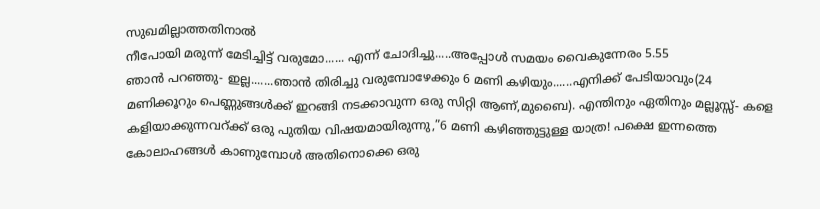സുഖമില്ലാത്തതിനാല്‍
നീപോയി മരുന്ന് മേടിച്ചിട്ട് വരുമോ...... എന്ന് ചോദിച്ചു.....അപ്പോള്‍ സമയം വൈകുന്നേരം 5.55
ഞാന്‍ പറഞ്ഞു- ഇല്ല.......ഞാന്‍ തിരിച്ചു വരുമ്പോഴേക്കും 6 മണി കഴിയും......എനിക്ക് പേടിയാവും(24 മണിക്കൂറും പെണ്ണുങ്ങള്‍ക്ക് ഇറങ്ങി നടക്കാവുന്ന ഒരു സിറ്റി ആണ്,മുബൈ). എന്തിനും ഏതിനും മല്ലൂസ്സ്- കളെ കളിയാക്കുന്നവറ്ക്ക് ഒരു പുതിയ വിഷയമായിരുന്നു,”6 മണി കഴിഞ്ഞുട്ടുള്ള യാത്ര! പക്ഷെ ഇന്നത്തെ കോലാഹങ്ങള്‍ കാണുമ്പോള്‍ അതിനൊക്കെ ഒരു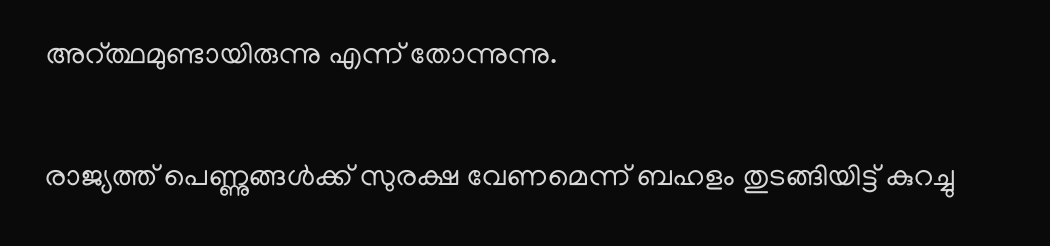അറ്ത്ഥമുണ്ടായിരുന്നു എന്ന് തോന്നുന്നു.

രാജ്യത്ത് പെണ്ണുങ്ങള്‍ക്ക് സുരക്ഷ വേണമെന്ന് ബഹളം തുടങ്ങിയിട്ട് കുറച്ചു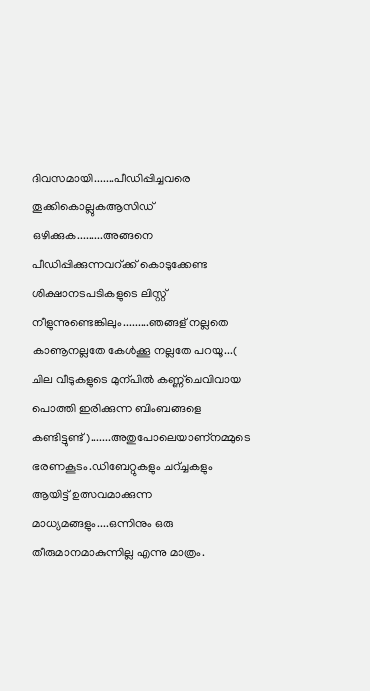ദിവസമായി.......പീഡിപ്പിച്ചവരെ തൂക്കികൊല്ലുകആസിഡ് ഒഴിക്കുക.........അങ്ങനെ പീഡിപ്പിക്കുന്നവറ്ക്ക് കൊടുക്കേണ്ട ശിക്ഷാനടപടികളുടെ ലിസ്റ്റ് നീളുന്നുണ്ടെങ്കിലും.........ഞങ്ങള് നല്ലതെ കാണൂനല്ലതേ കേള്‍ക്കൂ നല്ലതേ പറയൂ...( ചില വീടുകളുടെ മുന്പില്‍ കണ്ണ്ചെവിവായ പൊത്തി ഇരിക്കുന്ന ബിംബങ്ങളെ കണ്ടിട്ടുണ്ട്).......അതുപോലെയാണ്നമ്മുടെ ഭരണകൂടം.ഡിബേറ്റുകളും ചറ്ച്ചകളും ആയിട്ട് ഉത്സവമാക്കുന്ന മാധ്യമങ്ങളും....ഒന്നിനും ഒരു തീരുമാനമാകുന്നില്ല എന്നു മാത്രം.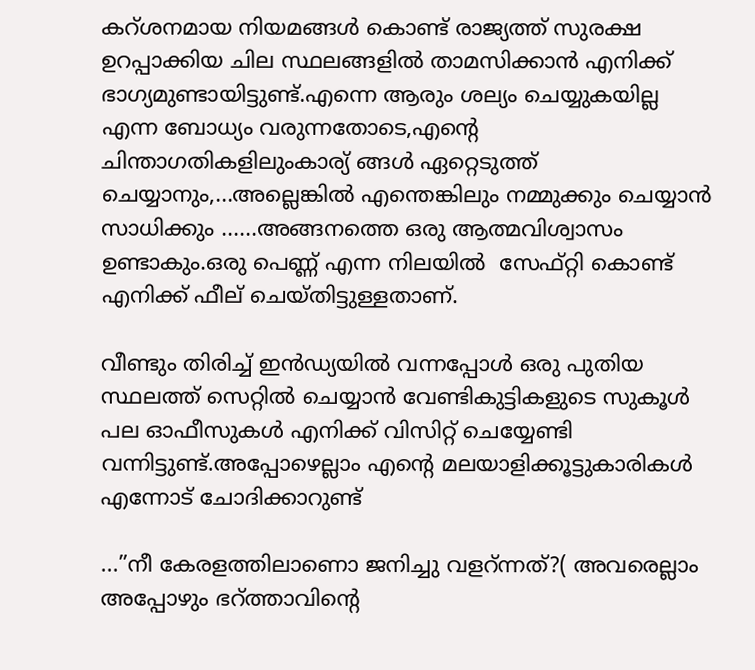കറ്ശനമായ നിയമങ്ങള്‍ കൊണ്ട് രാജ്യത്ത് സുരക്ഷ ഉറപ്പാക്കിയ ചില സ്ഥലങ്ങളില്‍ താമസിക്കാന്‍ എനിക്ക് ഭാഗ്യമുണ്ടായിട്ടുണ്ട്.എന്നെ ആരും ശല്യം ചെയ്യുകയില്ല എന്ന ബോധ്യം വരുന്നതോടെ,എന്റെ ചിന്താഗതികളിലുംകാര്യ് ങ്ങള്‍ ഏറ്റെടുത്ത് ചെയ്യാനും,...അല്ലെങ്കില്‍ എന്തെങ്കിലും നമ്മുക്കും ചെയ്യാന്‍ സാധിക്കും ......അങ്ങനത്തെ ഒരു ആത്മവിശ്വാസം ഉണ്ടാകും.ഒരു പെണ്ണ് എന്ന നിലയില്‍  സേഫ്റ്റി കൊണ്ട് എനിക്ക് ഫീല് ചെയ്തിട്ടുള്ളതാണ്.

വീണ്ടും തിരിച്ച് ഇന്‍ഡ്യയില്‍ വന്നപ്പോള്‍ ഒരു പുതിയ സ്ഥലത്ത് സെറ്റില്‍ ചെയ്യാന്‍ വേണ്ടികുട്ടികളുടെ സുകൂള്‍ പല ഓഫീസുകള്‍ എനിക്ക് വിസിറ്റ് ചെയ്യേണ്ടി വന്നിട്ടുണ്ട്.അപ്പോഴെല്ലാം എന്റെ മലയാളിക്കൂട്ടുകാരികള്‍ എന്നോട് ചോദിക്കാറുണ്ട്

...”നീ കേരളത്തിലാണൊ ജനിച്ചു വളറ്ന്നത്?( അവരെല്ലാം അപ്പോഴും ഭറ്ത്താവിന്റെ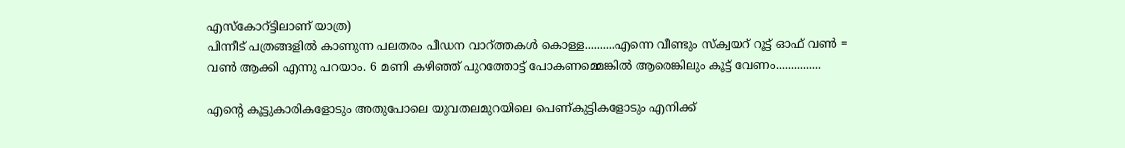എസ്കോറ്ട്ടിലാണ് യാത്ര)
പിന്നീട് പത്രങ്ങളില്‍ കാണുന്ന പലതരം പീഡന വാറ്ത്തകള്‍ കൊള്ള..........എന്നെ വീണ്ടും സ്ക്വയറ് റൂട്ട് ഓഫ് വണ്‍ = വണ്‍ ആക്കി എന്നു പറയാം. 6 മണി കഴിഞ്ഞ് പുറത്തോട്ട് പോകണമ്മെങ്കില്‍ ആരെങ്കിലും കൂട്ട് വേണം...............

എന്റെ കൂട്ടുകാരികളോടും അതുപോലെ യുവതലമുറയിലെ പെണ്കുട്ടികളോടും എനിക്ക്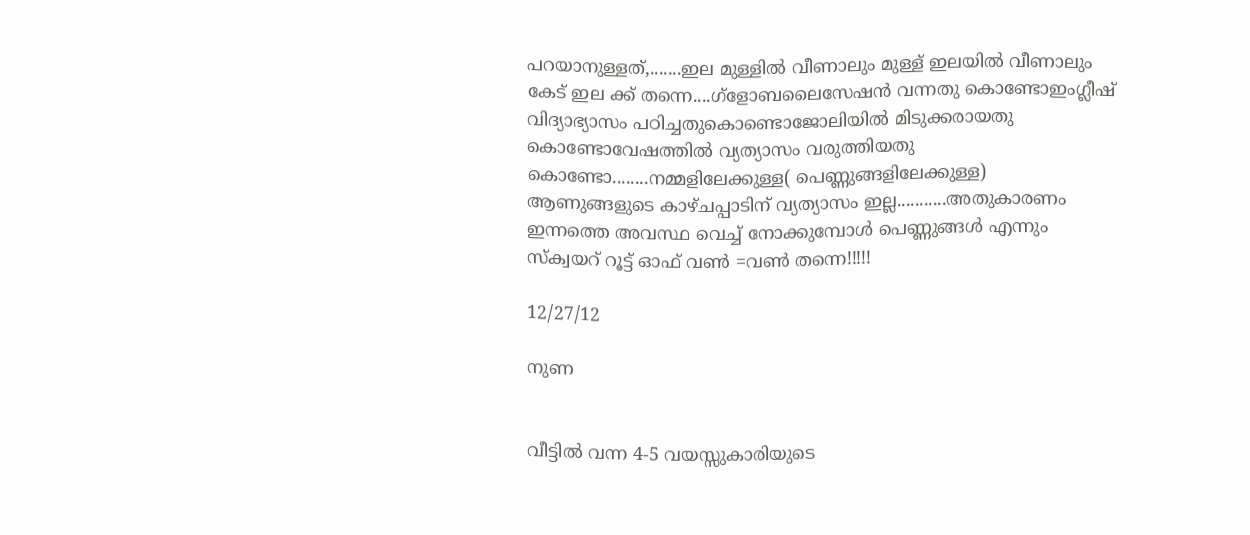പറയാനുള്ളത്,.......ഇല മുള്ളില്‍ വീണാലും മുള്ള് ഇലയില്‍ വീണാലും കേട് ഇല ക്ക് തന്നെ....ഗ്ളോബലൈസേഷന്‍ വന്നതു കൊണ്ടോഇംഗ്ലീഷ് വിദ്യാഭ്യാസം പഠിച്ചതുകൊണ്ടൊജോലിയില്‍ മിടുക്കരായതു കൊണ്ടോവേഷത്തില്‍ വ്യത്യാസം വരുത്തിയതു കൊണ്ടോ........നമ്മളിലേക്കുള്ള( പെണ്ണുങ്ങളിലേക്കുള്ള) ആണുങ്ങളുടെ കാഴ്ചപ്പാടിന് വ്യത്യാസം ഇല്ല...........അതുകാരണം ഇന്നത്തെ അവസ്ഥ വെച്ച് നോക്കുമ്പോള്‍ പെണ്ണുങ്ങള്‍ എന്നും സ്ക്വയറ് റൂട്ട് ഓഫ് വണ്‍ =വണ്‍ തന്നെ!!!!!

12/27/12

നുണ


വീട്ടില്‍ വന്ന 4-5 വയസ്സുകാരിയുടെ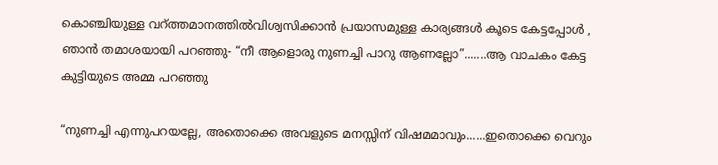കൊഞ്ചിയുള്ള വറ്ത്തമാനത്തില്‍വിശ്വസിക്കാന്‍ പ്രയാസമുള്ള കാര്യങ്ങള്‍ കൂടെ കേട്ടപ്പോള്‍ , ഞാന്‍ തമാശയായി പറഞ്ഞു- “നീ ആളൊരു നുണച്ചി പാറു ആണല്ലോ”.......ആ വാചകം കേട്ട കുട്ടിയുടെ അമ്മ പറഞ്ഞു

“നുണച്ചി എന്നുപറയല്ലേ, അതൊക്കെ അവളുടെ മനസ്സിന് വിഷമമാവും......ഇതൊക്കെ വെറും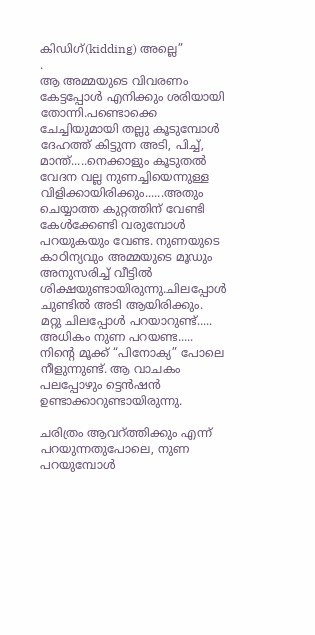കിഡിഗ്(kidding) അല്ലെ”
.
ആ അമ്മയുടെ വിവരണം കേട്ടപ്പോള്‍ എനിക്കും ശരിയായി തോന്നി.പണ്ടൊക്കെ ചേച്ചിയുമായി തല്ലു കൂടുമ്പോള്‍ ദേഹത്ത് കിട്ടുന്ന അടി, പിച്ച്, മാന്ത്.....നെക്കാളും കൂടുതല്‍ വേദന വല്ല നുണച്ചിയെന്നുള്ള വിളിക്കായിരിക്കും......അതും ചെയ്യാത്ത കുറ്റത്തിന് വേണ്ടി കേള്‍ക്കേണ്ടി വരുമ്പോള്‍  പറയുകയും വേണ്ട. നുണയുടെ കാഠിന്യവും അമ്മയുടെ മൂഡും അനുസരിച്ച് വീട്ടില്‍ ശിക്ഷയുണ്ടായിരുന്നു.ചിലപ്പോള്‍ ചുണ്ടില്‍ അടി ആയിരിക്കും.  മറ്റു ചിലപ്പോള്‍ പറയാറുണ്ട്..... അധികം നുണ പറയണ്ട..... നിന്റെ മൂക്ക് “പിനോക്യ” പോലെ നീളുന്നുണ്ട്. ആ വാചകം പലപ്പോഴും ട്ടെന്‍ഷന്‍ ഉണ്ടാക്കാറുണ്ടായിരുന്നു.

ചരിത്രം ആവറ്ത്തിക്കും എന്ന് പറയുന്നതുപോലെ, നുണ പറയുമ്പോള്‍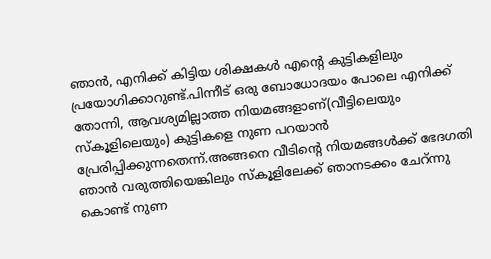ഞാന്‍, എനിക്ക് കിട്ടിയ ശിക്ഷകള്‍ എന്റെ കുട്ടികളിലും പ്രയോഗിക്കാറുണ്ട്.പിന്നീട് ഒരു ബോധോദയം പോലെ എനിക്ക് തോന്നി, ആവശ്യമില്ലാത്ത നിയമങ്ങളാണ്(വീട്ടിലെയും സ്കൂളിലെയും) കുട്ടികളെ നുണ പറയാന്‍ പ്രേരിപ്പിക്കുന്നതെന്ന്.അങ്ങനെ വീടിന്റെ നിയമങ്ങള്‍ക്ക് ഭേദഗതി ഞാന്‍ വരുത്തിയെങ്കിലും സ്കൂളിലേക്ക് ഞാനടക്കം ചേറ്ന്നു കൊണ്ട് നുണ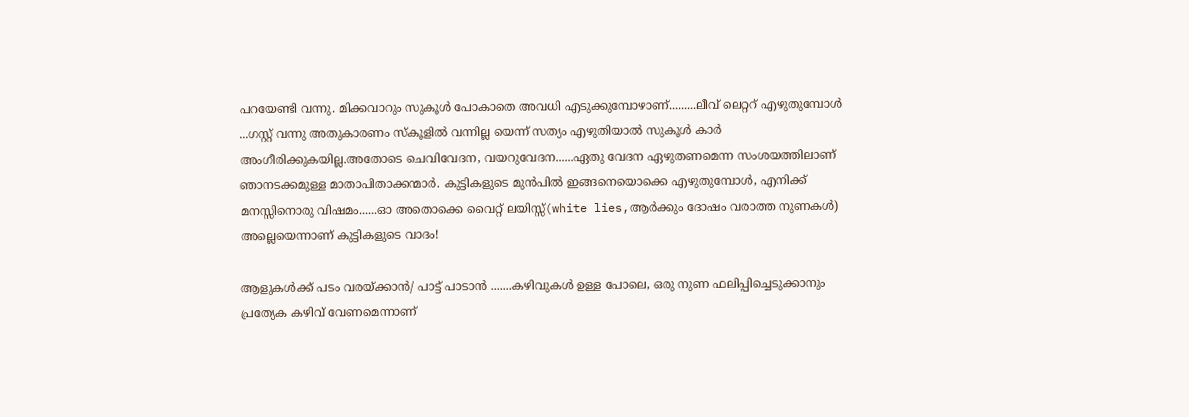പറയേണ്ടി വന്നു. മിക്കവാറും സുകൂള്‍ പോകാതെ അവധി എടുക്കുമ്പോഴാണ്.........ലീവ് ലെറ്ററ് എഴുതുമ്പോള്‍ ...ഗസ്റ്റ് വന്നു അതുകാരണം സ്കൂളില്‍ വന്നില്ല യെന്ന് സത്യം എഴുതിയാല്‍ സുകൂള്‍ കാര്‍ അംഗീരിക്കുകയില്ല.അതോടെ ചെവിവേദന, വയറുവേദന......ഏതു വേദന ഏഴുതണമെന്ന സംശയത്തിലാണ് ഞാനടക്കമുള്ള മാതാപിതാക്കന്മാര്‍. കുട്ടികളുടെ മുന്‍പില്‍ ഇങ്ങനെയൊക്കെ എഴുതുമ്പോള്‍, എനിക്ക് മനസ്സിനൊരു വിഷമം......ഓ അതൊക്കെ വൈറ്റ് ലയിസ്സ്(white lies,ആര്‍ക്കും ദോഷം വരാത്ത നുണകള്‍) അല്ലെയെന്നാണ് കുട്ടികളുടെ വാദം!

ആളുകള്‍ക്ക് പടം വരയ്ക്കാന്‍/ പാട്ട് പാടാന്‍ .......കഴിവുകള്‍ ഉള്ള പോലെ, ഒരു നുണ ഫലിപ്പിച്ചെടുക്കാനും പ്രത്യേക കഴിവ് വേണമെന്നാണ്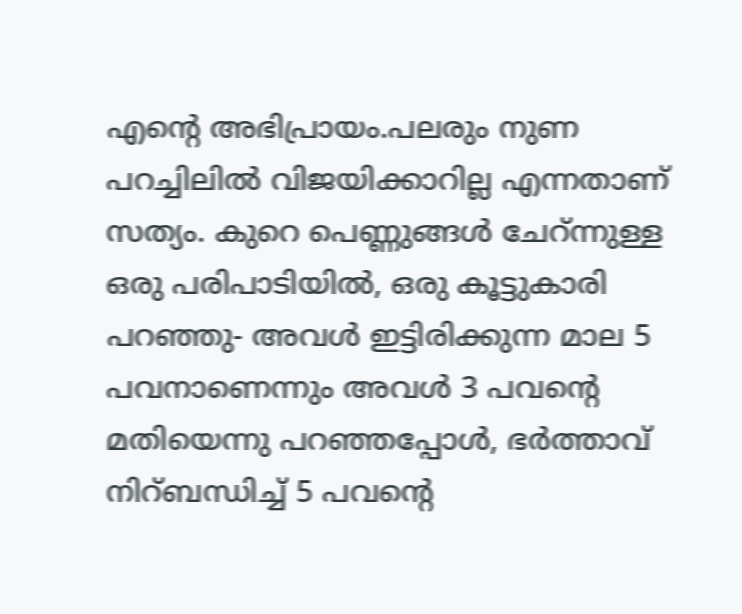എന്റെ അഭിപ്രായം.പലരും നുണ പറച്ചിലില്‍ വിജയിക്കാറില്ല എന്നതാണ് സത്യം. കുറെ പെണ്ണുങ്ങള്‍ ചേറ്ന്നുള്ള ഒരു പരിപാടിയില്‍, ഒരു കൂട്ടുകാരി പറഞ്ഞു- അവള്‍ ഇട്ടിരിക്കുന്ന മാല 5 പവനാണെന്നും അവള്‍ 3 പവന്റെ മതിയെന്നു പറഞ്ഞപ്പോള്‍, ഭര്‍ത്താവ് നിറ്ബന്ധിച്ച് 5 പവന്റെ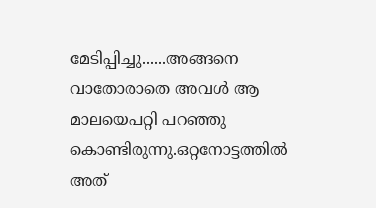മേടിപ്പിച്ചു......അങ്ങനെ വാതോരാതെ അവള്‍ ആ മാലയെപറ്റി പറഞ്ഞു കൊണ്ടിരുന്നു.ഒറ്റനോട്ടത്തില്‍ അത്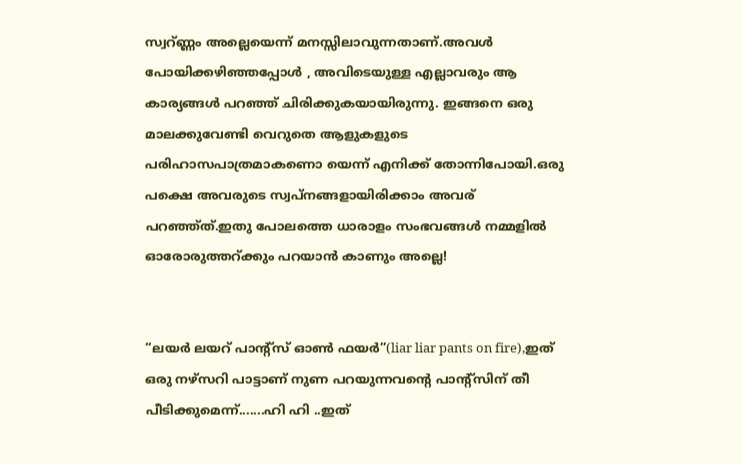സ്വറ്ണ്ണം അല്ലെയെന്ന് മനസ്സിലാവുന്നതാണ്.അവള്‍ പോയിക്കഴിഞ്ഞപ്പോള്‍ , അവിടെയുള്ള എല്ലാവരും ആ കാര്യങ്ങള്‍ പറഞ്ഞ് ചിരിക്കുകയായിരുന്നു. ഇങ്ങനെ ഒരു മാലക്കുവേണ്ടി വെറുതെ ആളുകളുടെ പരിഹാസപാത്രമാകണൊ യെന്ന് എനിക്ക് തോന്നിപോയി.ഒരു പക്ഷെ അവരുടെ സ്വപ്നങ്ങളായിരിക്കാം അവര് പറഞ്ഞ്ത്.ഇതു പോലത്തെ ധാരാളം സംഭവങ്ങള്‍ നമ്മളില്‍ ഓരോരുത്തറ്ക്കും പറയാന്‍ കാണും അല്ലെ!


“ലയര്‍ ലയറ് പാന്റ്സ് ഓണ്‍ ഫയര്‍”(liar liar pants on fire),ഇത് ഒരു നഴ്സറി പാട്ടാണ് നുണ പറയുന്നവന്റെ പാന്റ്സിന് തീ പീടിക്കുമെന്ന്.......ഹി ഹി ..ഇത്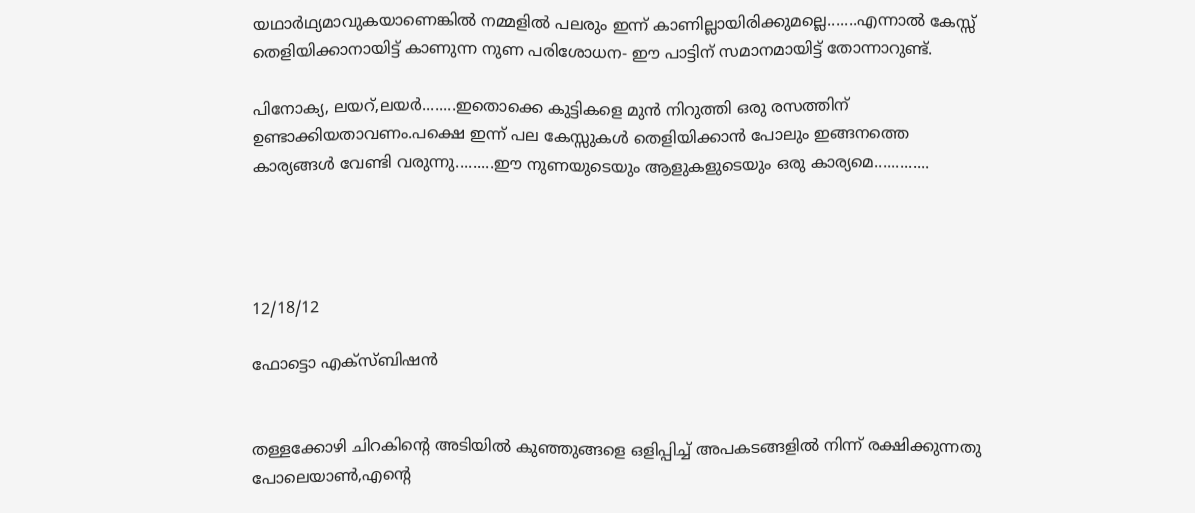യഥാര്‍ഥ്യമാവുകയാണെങ്കില്‍ നമ്മളില്‍ പലരും ഇന്ന് കാണില്ലായിരിക്കുമല്ലെ.......എന്നാല്‍ കേസ്സ് തെളിയിക്കാനായിട്ട് കാണുന്ന നുണ പരിശോധന- ഈ പാട്ടിന് സമാനമായിട്ട് തോന്നാറുണ്ട്.

പിനോക്യ, ലയറ്,ലയര്‍........ഇതൊക്കെ കുട്ടികളെ മുന്‍ നിറുത്തി ഒരു രസത്തിന് ഉണ്ടാക്കിയതാവണം.പക്ഷെ ഇന്ന് പല കേസ്സുകള്‍ തെളിയിക്കാന്‍ പോലും ഇങ്ങനത്തെ കാര്യങ്ങള്‍ വേണ്ടി വരുന്നു.........ഈ നുണയുടെയും ആളുകളുടെയും ഒരു കാര്യമെ.............




12/18/12

ഫോട്ടൊ എക്സ്ബിഷന്‍


തള്ളക്കോഴി ചിറകിന്റെ അടിയില്‍ കുഞ്ഞുങ്ങളെ ഒളിപ്പിച്ച് അപകടങ്ങളില്‍ നിന്ന് രക്ഷിക്കുന്നതു പോലെയാണ്‍,എന്റെ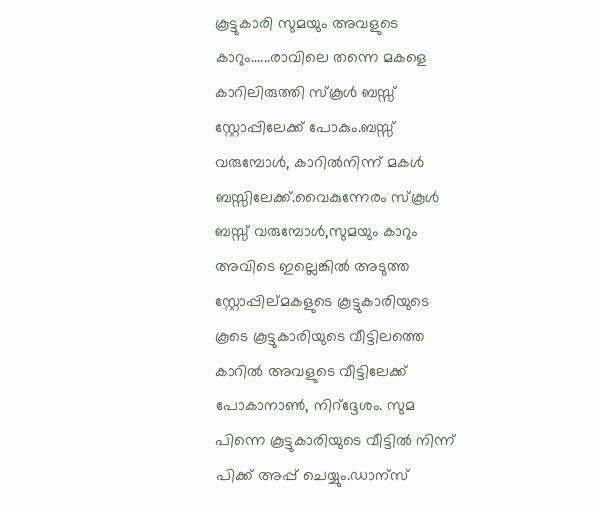കൂട്ടുകാരി സുമയും അവളുടെ കാറും......രാവിലെ തന്നെ മകളെ കാറിലിരുത്തി സ്കൂള്‍ ബസ്സ് സ്റ്റോപ്പിലേക്ക് പോകും.ബസ്സ് വരുമ്പോള്‍, കാറില്‍നിന്ന് മകള്‍ ബസ്സിലേക്ക്.വൈകുന്നേരം സ്കൂള്‍ ബസ്സ് വരുമ്പോള്‍,സുമയും കാറും അവിടെ ഇല്ലെങ്കില്‍ അടുത്ത സ്റ്റോപ്പില്മകളുടെ കൂട്ടുകാരിയുടെ കൂടെ കൂട്ടുകാരിയുടെ വീട്ടിലത്തെ കാറില്‍ അവളുടെ വീട്ടിലേക്ക് പോകാനാണ്‍, നിറ്ദ്ദേശം. സുമ പിന്നെ കൂട്ടുകാരിയുടെ വീട്ടില്‍ നിന്ന് പിക്ക് അപ്പ് ചെയ്യും.ഡാന്സ്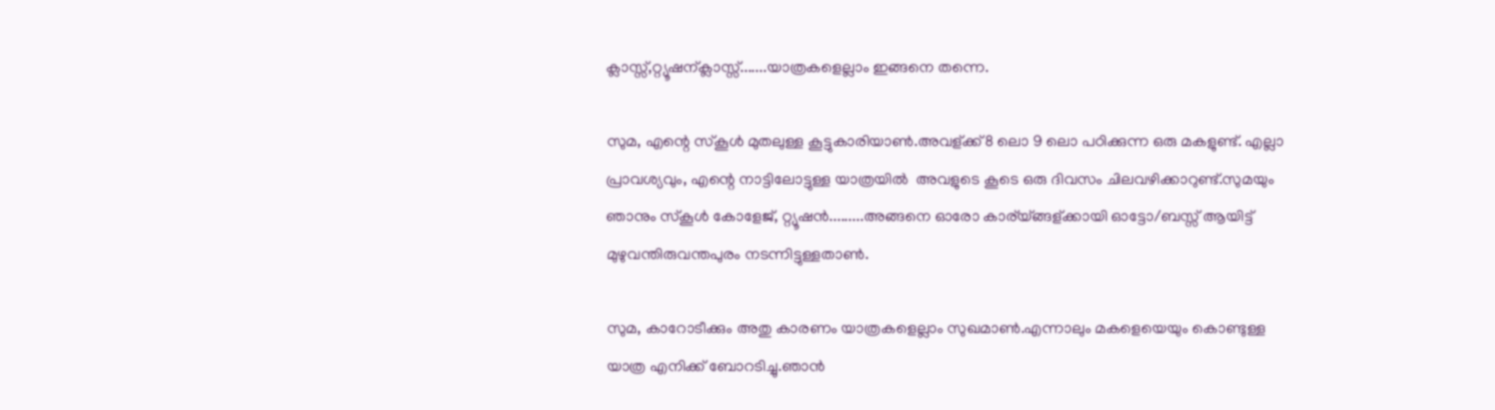ക്ലാസ്സ്,റ്റ്യൂഷന്ക്ലാസ്സ്.......യാത്രകളെല്ലാം ഇങ്ങനെ തന്നെ.

സുമ, എന്റെ സ്കൂള്‍ മുതലുള്ള കൂട്ടുകാരിയാണ്‍.അവള്ക്ക്8 ലൊ 9 ലൊ പഠിക്കുന്ന ഒരു മകളുണ്ട്. എല്ലാ പ്രാവശ്യവും, എന്റെ നാട്ടിലോട്ടുള്ള യാത്രയില്‍  അവളുടെ കൂടെ ഒരു ദിവസം ചിലവഴിക്കാറുണ്ട്.സുമയും ഞാനും സ്കൂള്‍ കോളേജ്, റ്റ്യൂഷന്‍.........അങ്ങനെ ഓരോ കാര്യ്ങ്ങള്ക്കായി ഓട്ടോ/ബസ്സ് ആയിട്ട് മുഴുവന്തിരുവന്തപുരം നടന്നിട്ടുള്ളതാണ്‍.

സുമ, കാറോടീക്കും അതു കാരണം യാത്രകളെല്ലാം സുഖമാണ്‍.എന്നാലും മകളെയെയും കൊണ്ടുള്ള യാത്ര എനിക്ക് ബോറടിച്ചു.ഞാന്‍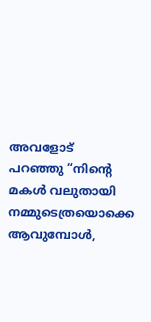അവളോട് പറഞ്ഞു‌‌ ‌“നിന്റെ മകള്‍ വലുതായി നമ്മുടെത്രയൊക്കെ ആവുമ്പോള്‍,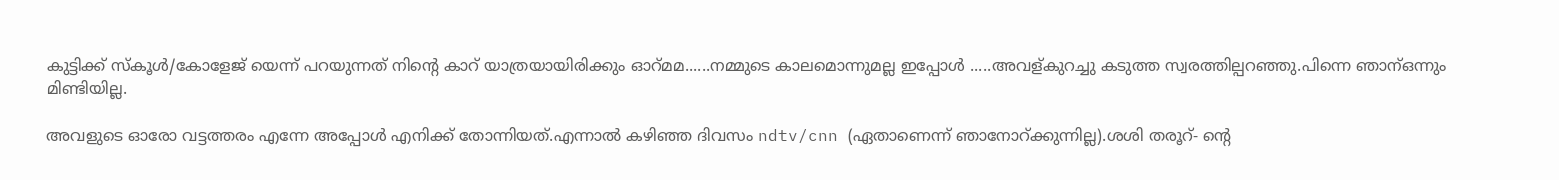കുട്ടിക്ക് സ്കൂള്‍/കോളേജ് യെന്ന് പറയുന്നത് നിന്റെ കാറ് യാത്രയായിരിക്കും ഓറ്മമ......നമ്മുടെ കാലമൊന്നുമല്ല ഇപ്പോള്‍ .....അവള്കുറച്ചു കടുത്ത സ്വരത്തില്പറഞ്ഞു.പിന്നെ ഞാന്ഒന്നും മിണ്ടിയില്ല.

അവളുടെ ഓരോ വട്ടത്തരം എന്നേ അപ്പോള്‍ എനിക്ക് തോന്നിയത്.എന്നാല്‍ കഴിഞ്ഞ ദിവസം ndtv/cnn (ഏതാണെന്ന് ഞാനോറ്ക്കുന്നില്ല).ശശി തരൂറ്- ന്റെ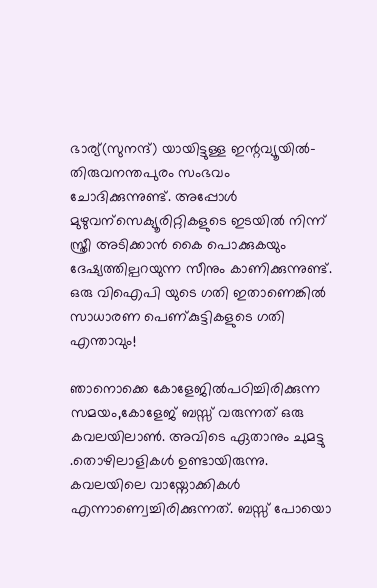ഭാര്യ്(സുനന്ദ്) യായിട്ടുള്ള ഇന്റവ്യൂയില്‍- തിരുവനന്തപുരം സംഭവം ചോദിക്കുന്നുണ്ട്. അപ്പോള്‍ മുഴുവന്സെക്യൂരിറ്റികളുടെ ഇടയില്‍ നിന്ന് സ്ത്രീ അടിക്കാന്‍ കൈ പൊക്കുകയും ദേഷ്യത്തില്പറയുന്ന സീനും കാണിക്കുന്നുണ്ട്. ഒരു വിഐപി യുടെ ഗതി ഇതാണെങ്കില്‍ സാധാരണ പെണ്കുട്ടികളുടെ ഗതി എന്താവും!

ഞാനൊക്കെ കോളേജില്‍പഠിച്ചിരിക്കുന്ന സമയം,കോളേജ് ബസ്സ് വരുന്നത് ഒരു കവലയിലാണ്‍. അവിടെ ഏതാനും ചുമട്ടു .തൊഴിലാളികള്‍ ഉണ്ടായിരുന്നു. കവലയിലെ വായ്നോക്കികള്‍ എന്നാണ്വെച്ചിരിക്കുന്നത്. ബസ്സ് പോയൊ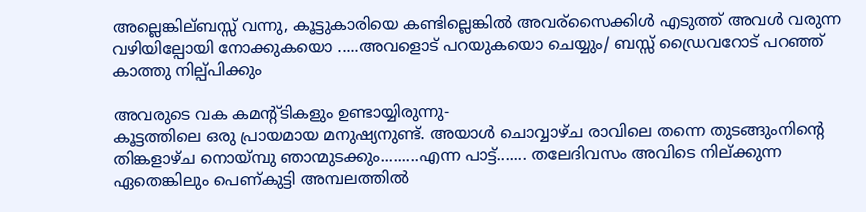അല്ലെങ്കില്ബസ്സ് വന്നു, കൂട്ടുകാരിയെ കണ്ടില്ലെങ്കില്‍ അവര്സൈക്കിള്‍ എടുത്ത് അവള്‍ വരുന്ന വഴിയില്പോയി നോക്കുകയൊ .....അവളൊട് പറയുകയൊ ചെയ്യും/ ബസ്സ് ഡ്രൈവറോട് പറഞ്ഞ് കാത്തു നില്പ്പിക്കും

അവരുടെ വക കമന്റ്ടികളും ഉണ്ടായ്യിരുന്നു-
കൂട്ടത്തിലെ ഒരു പ്രായമായ മനുഷ്യനുണ്ട്. അയാള്‍ ചൊവ്വാഴ്ച രാവിലെ തന്നെ തുടങ്ങുംനിന്റെ തിങ്കളാഴ്ച നൊയ്മ്പു ഞാന്മുടക്കും.........എന്ന പാട്ട്....... തലേദിവസം അവിടെ നില്ക്കുന്ന ഏതെങ്കിലും പെണ്കുട്ടി അമ്പലത്തില്‍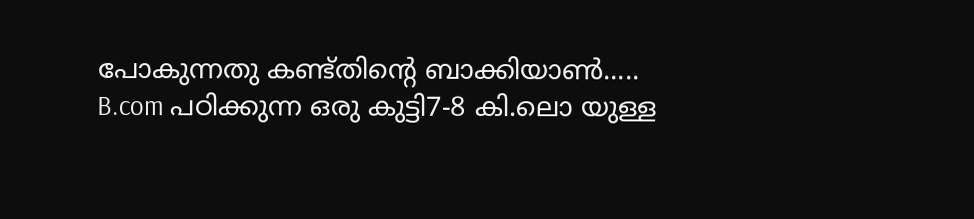പോകുന്നതു കണ്ട്തിന്റെ ബാക്കിയാണ്‍.....
B.com പഠിക്കുന്ന ഒരു കുട്ടി7-8 കി.ലൊ യുള്ള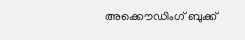അക്കൌഡിംഗ് ബുക്ക്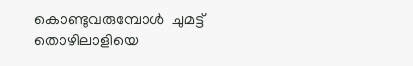കൊണ്ടുവരുമ്പോള്‍  ചുമട്ട് തൊഴിലാളിയെ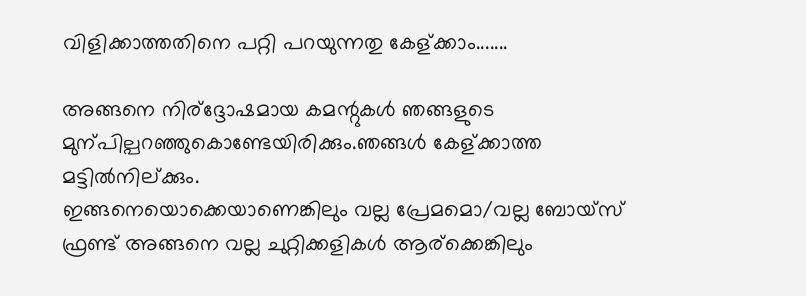വിളിക്കാത്തതിനെ പറ്റി പറയുന്നതു കേള്ക്കാം.......

അങ്ങനെ നിര്ദ്ദോഷമായ കമന്റുകള്‍ ഞങ്ങളുടെ മുന്പില്പറഞ്ഞുകൊണ്ടേയിരിക്കും.ഞങ്ങള്‍ കേള്ക്കാത്ത മട്ടില്‍നില്ക്കും.
ഇങ്ങനെയൊക്കെയാണെങ്കിലും വല്ല പ്രേമമൊ/വല്ല ബോയ്സ് ഫ്രണ്ട് അങ്ങനെ വല്ല ചുറ്റിക്കളികള്‍ ആര്ക്കെങ്കിലും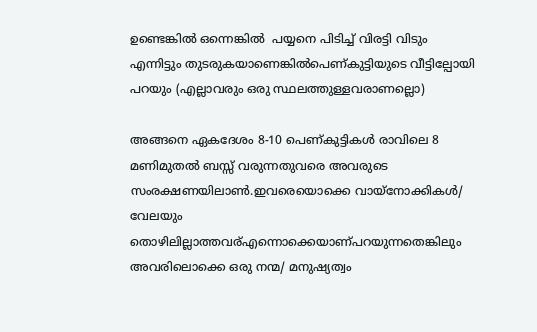ഉണ്ടെങ്കില്‍ ഒന്നെങ്കില്‍  പയ്യനെ പിടിച്ച് വിരട്ടി വിടും എന്നിട്ടും തുടരുകയാണെങ്കില്‍പെണ്കുട്ടിയുടെ വീട്ടില്പോയി പറയും (എല്ലാവരും ഒരു സ്ഥലത്തുള്ളവരാണല്ലൊ)

അങ്ങനെ ഏകദേശം 8-10 പെണ്കുട്ടികള്‍ രാവിലെ 8 മണിമുതല്‍ ബസ്സ് വരുന്നതുവരെ അവരുടെ സംരക്ഷണയിലാണ്‍.ഇവരെയൊക്കെ വായ്നോക്കികള്‍/ വേലയും തൊഴിലില്ലാത്തവര്എന്നൊക്കെയാണ്പറയുന്നതെങ്കിലും അവരിലൊക്കെ ഒരു നന്മ/ മനുഷ്യത്വം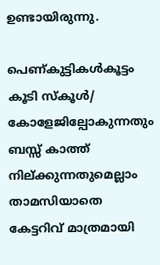ഉണ്ടായിരുന്നു.

പെണ്കുട്ടികള്‍കൂട്ടം കൂടി സ്കൂള്‍/ കോളേജില്പോകുന്നതും ബസ്സ് കാത്ത് നില്ക്കുന്നതുമെല്ലാം താമസിയാതെ കേട്ടറിവ് മാത്രമായി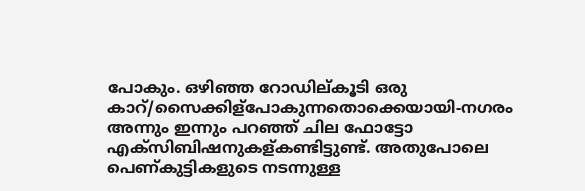പോകും. ഒഴിഞ്ഞ റോഡില്കൂടി ഒരു കാറ്/സൈക്കിള്പോകുന്നതൊക്കെയായി-നഗരം അന്നും ഇന്നും പറഞ്ഞ് ചില ഫോട്ടോ എക്സിബിഷനുകള്കണ്ടിട്ടുണ്ട്. അതുപോലെ പെണ്കുട്ടികളുടെ നടന്നുള്ള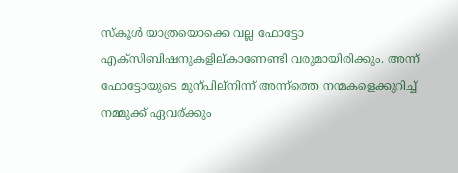സ്കൂള്‍ യാത്രയൊക്കെ വല്ല ഫോട്ടോ എക്സിബിഷനുകളില്കാണേണ്ടി വരുമായിരിക്കും. അന്ന് ഫോട്ടോയുടെ മുന്പില്നിന്ന് അന്ന്ത്തെ നന്മകളെക്കുറിച്ച് നമ്മുക്ക് ഏവര്ക്കും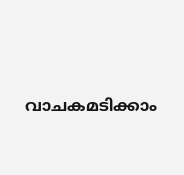വാചകമടിക്കാം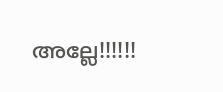അല്ലേ!!!!!!